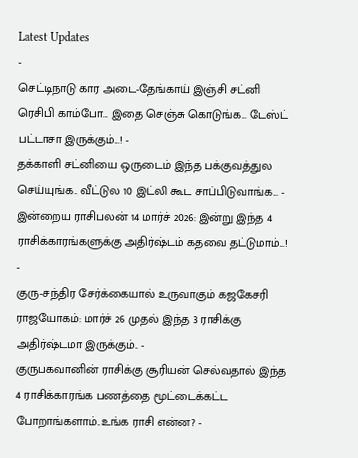Latest Updates
-
செட்டிநாடு கார அடை-தேங்காய் இஞ்சி சட்னி ரெசிபி காம்போ... இதை செஞ்சு கொடுங்க... டேஸ்ட் பட்டாசா இருக்கும்...! -
தக்காளி சட்னியை ஒருடைம் இந்த பக்குவத்துல செய்யுங்க.. வீட்டுல 10 இட்லி கூட சாப்பிடுவாங்க... -
இன்றைய ராசிபலன் 14 மார்ச் 2026: இன்று இந்த 4 ராசிக்காரங்களுக்கு அதிர்ஷ்டம் கதவை தட்டுமாம்...! -
குரு-சந்திர சேர்க்கையால் உருவாகும் கஜகேசரி ராஜயோகம்: மார்ச் 26 முதல் இந்த 3 ராசிக்கு அதிர்ஷ்டமா இருக்கும்.. -
குருபகவானின் ராசிக்கு சூரியன் செல்வதால் இந்த 4 ராசிக்காரங்க பணத்தை மூட்டைக்கட்ட போறாங்களாம்..உங்க ராசி என்ன? -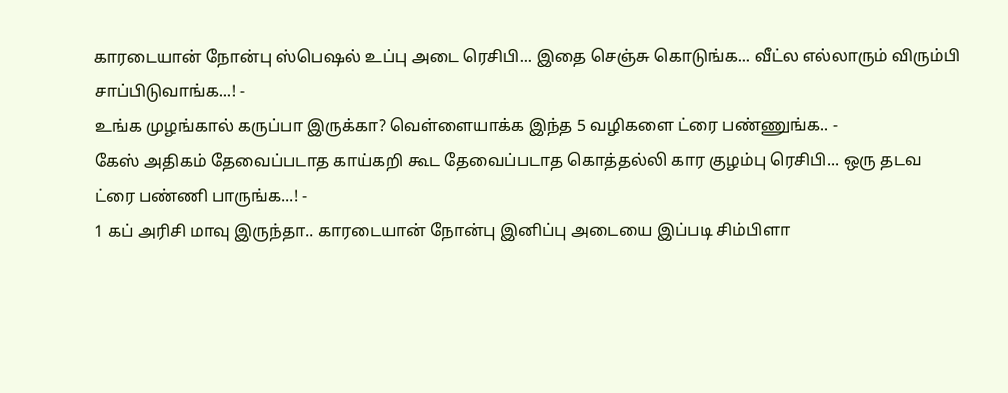காரடையான் நோன்பு ஸ்பெஷல் உப்பு அடை ரெசிபி... இதை செஞ்சு கொடுங்க... வீட்ல எல்லாரும் விரும்பி சாப்பிடுவாங்க...! -
உங்க முழங்கால் கருப்பா இருக்கா? வெள்ளையாக்க இந்த 5 வழிகளை ட்ரை பண்ணுங்க.. -
கேஸ் அதிகம் தேவைப்படாத காய்கறி கூட தேவைப்படாத கொத்தல்லி கார குழம்பு ரெசிபி... ஒரு தடவ ட்ரை பண்ணி பாருங்க...! -
1 கப் அரிசி மாவு இருந்தா.. காரடையான் நோன்பு இனிப்பு அடையை இப்படி சிம்பிளா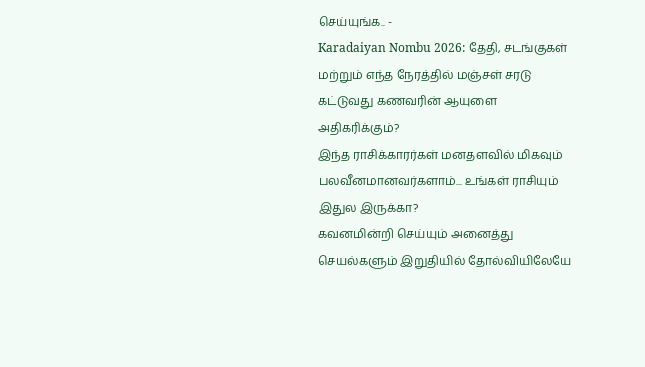செய்யுங்க.. -
Karadaiyan Nombu 2026: தேதி, சடங்குகள் மற்றும் எந்த நேரத்தில் மஞ்சள் சரடு கட்டுவது கணவரின் ஆயுளை அதிகரிக்கும்?
இந்த ராசிக்காரர்கள் மனதளவில் மிகவும் பலவீனமானவர்களாம்... உங்கள் ராசியும் இதுல இருக்கா?
கவனமின்றி செய்யும் அனைத்து செயல்களும் இறுதியில் தோல்வியிலேயே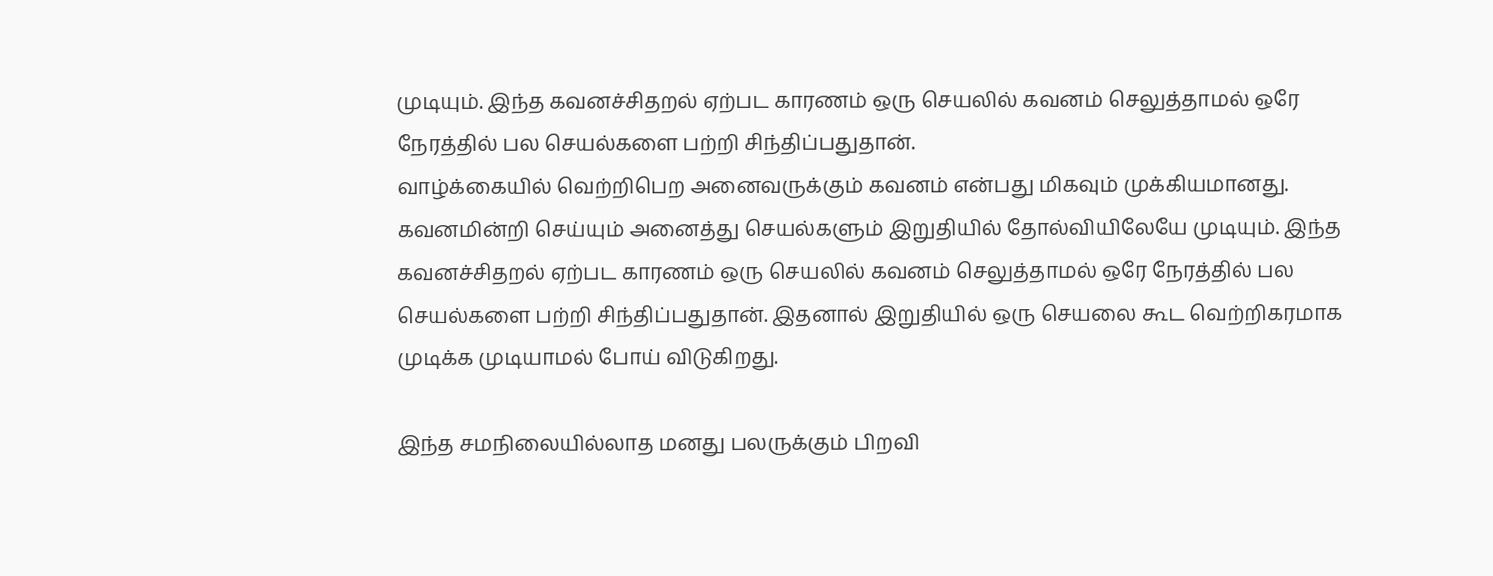முடியும். இந்த கவனச்சிதறல் ஏற்பட காரணம் ஒரு செயலில் கவனம் செலுத்தாமல் ஒரே நேரத்தில் பல செயல்களை பற்றி சிந்திப்பதுதான்.
வாழ்க்கையில் வெற்றிபெற அனைவருக்கும் கவனம் என்பது மிகவும் முக்கியமானது. கவனமின்றி செய்யும் அனைத்து செயல்களும் இறுதியில் தோல்வியிலேயே முடியும். இந்த கவனச்சிதறல் ஏற்பட காரணம் ஒரு செயலில் கவனம் செலுத்தாமல் ஒரே நேரத்தில் பல செயல்களை பற்றி சிந்திப்பதுதான். இதனால் இறுதியில் ஒரு செயலை கூட வெற்றிகரமாக முடிக்க முடியாமல் போய் விடுகிறது.

இந்த சமநிலையில்லாத மனது பலருக்கும் பிறவி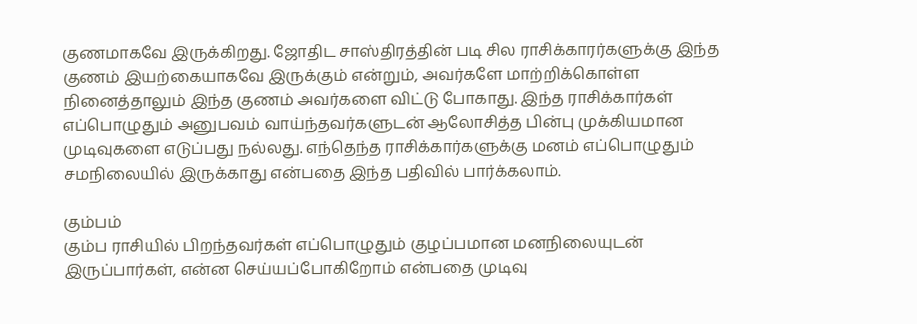குணமாகவே இருக்கிறது. ஜோதிட சாஸ்திரத்தின் படி சில ராசிக்காரர்களுக்கு இந்த குணம் இயற்கையாகவே இருக்கும் என்றும், அவர்களே மாற்றிக்கொள்ள நினைத்தாலும் இந்த குணம் அவர்களை விட்டு போகாது. இந்த ராசிக்கார்கள் எப்பொழுதும் அனுபவம் வாய்ந்தவர்களுடன் ஆலோசித்த பின்பு முக்கியமான முடிவுகளை எடுப்பது நல்லது. எந்தெந்த ராசிக்கார்களுக்கு மனம் எப்பொழுதும் சமநிலையில் இருக்காது என்பதை இந்த பதிவில் பார்க்கலாம்.

கும்பம்
கும்ப ராசியில் பிறந்தவர்கள் எப்பொழுதும் குழப்பமான மனநிலையுடன் இருப்பார்கள், என்ன செய்யப்போகிறோம் என்பதை முடிவு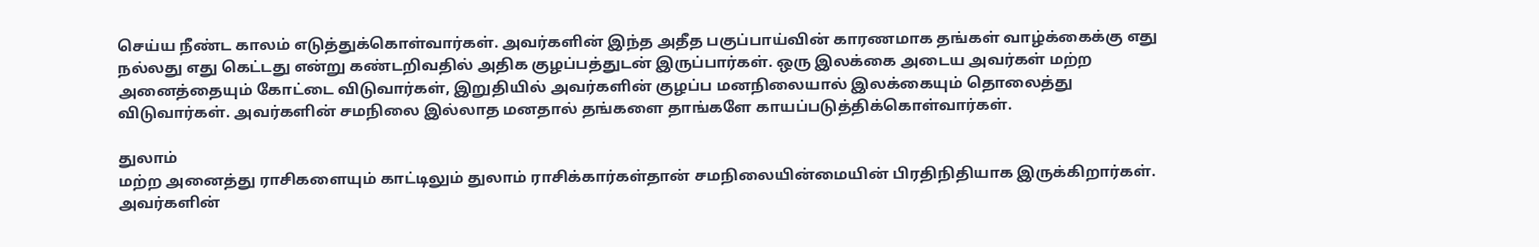செய்ய நீண்ட காலம் எடுத்துக்கொள்வார்கள். அவர்களின் இந்த அதீத பகுப்பாய்வின் காரணமாக தங்கள் வாழ்க்கைக்கு எது நல்லது எது கெட்டது என்று கண்டறிவதில் அதிக குழப்பத்துடன் இருப்பார்கள். ஒரு இலக்கை அடைய அவர்கள் மற்ற அனைத்தையும் கோட்டை விடுவார்கள், இறுதியில் அவர்களின் குழப்ப மனநிலையால் இலக்கையும் தொலைத்து விடுவார்கள். அவர்களின் சமநிலை இல்லாத மனதால் தங்களை தாங்களே காயப்படுத்திக்கொள்வார்கள்.

துலாம்
மற்ற அனைத்து ராசிகளையும் காட்டிலும் துலாம் ராசிக்கார்கள்தான் சமநிலையின்மையின் பிரதிநிதியாக இருக்கிறார்கள். அவர்களின்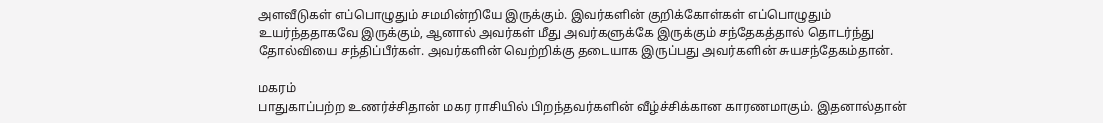அளவீடுகள் எப்பொழுதும் சமமின்றியே இருக்கும். இவர்களின் குறிக்கோள்கள் எப்பொழுதும் உயர்ந்ததாகவே இருக்கும், ஆனால் அவர்கள் மீது அவர்களுக்கே இருக்கும் சந்தேகத்தால் தொடர்ந்து தோல்வியை சந்திப்பீர்கள். அவர்களின் வெற்றிக்கு தடையாக இருப்பது அவர்களின் சுயசந்தேகம்தான்.

மகரம்
பாதுகாப்பற்ற உணர்ச்சிதான் மகர ராசியில் பிறந்தவர்களின் வீழ்ச்சிக்கான காரணமாகும். இதனால்தான்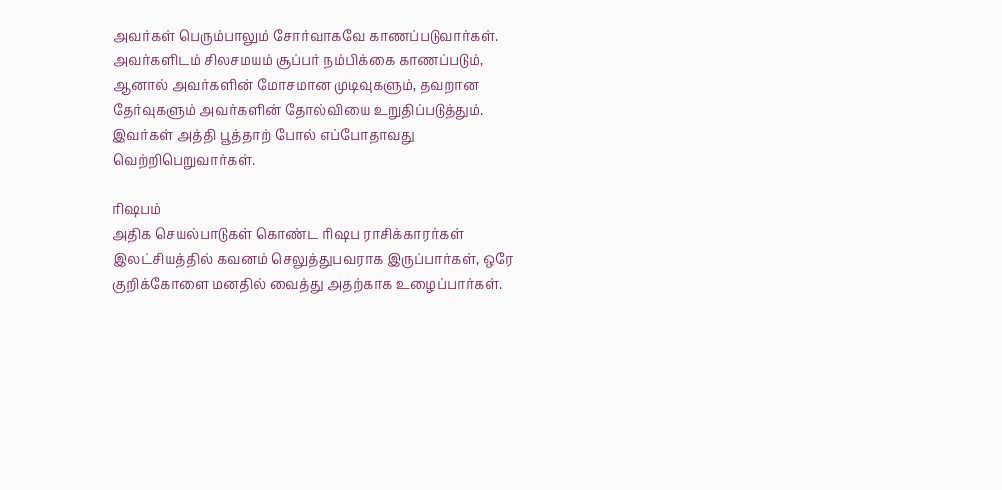அவர்கள் பெரும்பாலும் சோர்வாகவே காணப்படுவார்கள். அவர்களிடம் சிலசமயம் சூப்பர் நம்பிக்கை காணப்படும், ஆனால் அவர்களின் மோசமான முடிவுகளும், தவறான தேர்வுகளும் அவர்களின் தோல்வியை உறுதிப்படுத்தும். இவர்கள் அத்தி பூத்தாற் போல் எப்போதாவது வெற்றிபெறுவார்கள்.

ரிஷபம்
அதிக செயல்பாடுகள் கொண்ட ரிஷப ராசிக்காரர்கள் இலட்சியத்தில் கவனம் செலுத்துபவராக இருப்பார்கள், ஒரே குறிக்கோளை மனதில் வைத்து அதற்காக உழைப்பார்கள்.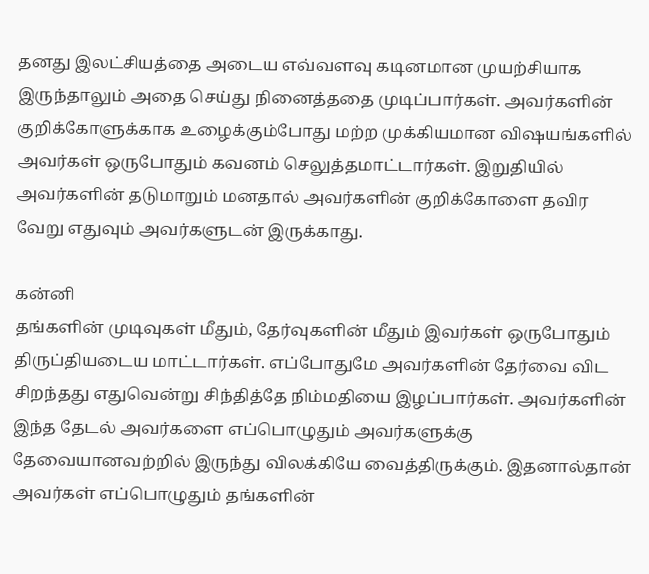தனது இலட்சியத்தை அடைய எவ்வளவு கடினமான முயற்சியாக இருந்தாலும் அதை செய்து நினைத்ததை முடிப்பார்கள். அவர்களின் குறிக்கோளுக்காக உழைக்கும்போது மற்ற முக்கியமான விஷயங்களில் அவர்கள் ஒருபோதும் கவனம் செலுத்தமாட்டார்கள். இறுதியில் அவர்களின் தடுமாறும் மனதால் அவர்களின் குறிக்கோளை தவிர வேறு எதுவும் அவர்களுடன் இருக்காது.

கன்னி
தங்களின் முடிவுகள் மீதும், தேர்வுகளின் மீதும் இவர்கள் ஒருபோதும் திருப்தியடைய மாட்டார்கள். எப்போதுமே அவர்களின் தேர்வை விட சிறந்தது எதுவென்று சிந்தித்தே நிம்மதியை இழப்பார்கள். அவர்களின் இந்த தேடல் அவர்களை எப்பொழுதும் அவர்களுக்கு தேவையானவற்றில் இருந்து விலக்கியே வைத்திருக்கும். இதனால்தான் அவர்கள் எப்பொழுதும் தங்களின்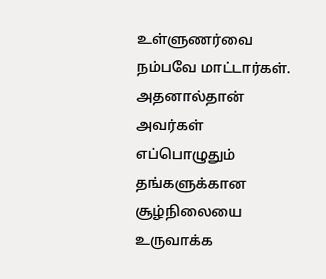உள்ளுணர்வை நம்பவே மாட்டார்கள். அதனால்தான் அவர்கள் எப்பொழுதும் தங்களுக்கான சூழ்நிலையை உருவாக்க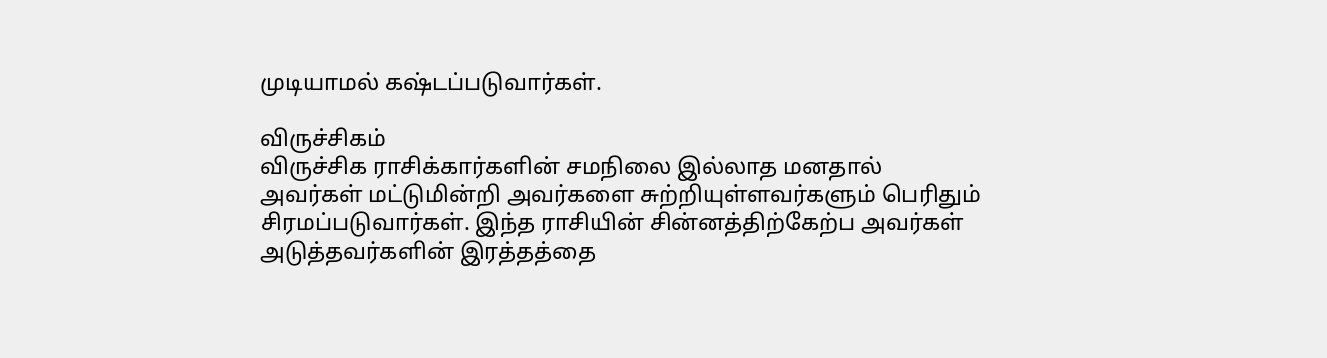முடியாமல் கஷ்டப்படுவார்கள்.

விருச்சிகம்
விருச்சிக ராசிக்கார்களின் சமநிலை இல்லாத மனதால் அவர்கள் மட்டுமின்றி அவர்களை சுற்றியுள்ளவர்களும் பெரிதும் சிரமப்படுவார்கள். இந்த ராசியின் சின்னத்திற்கேற்ப அவர்கள் அடுத்தவர்களின் இரத்தத்தை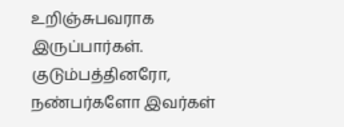உறிஞ்சுபவராக இருப்பார்கள். குடும்பத்தினரோ, நண்பர்களோ இவர்கள்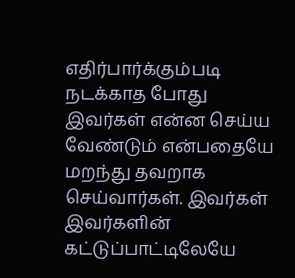எதிர்பார்க்கும்படி நடக்காத போது இவர்கள் என்ன செய்ய வேண்டும் என்பதையே மறந்து தவறாக செய்வார்கள். இவர்கள் இவர்களின் கட்டுப்பாட்டிலேயே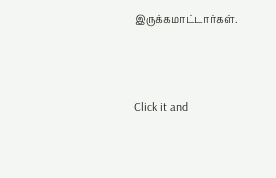இருக்கமாட்டார்கள்.



Click it and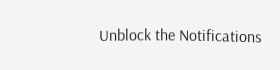Unblock the Notifications